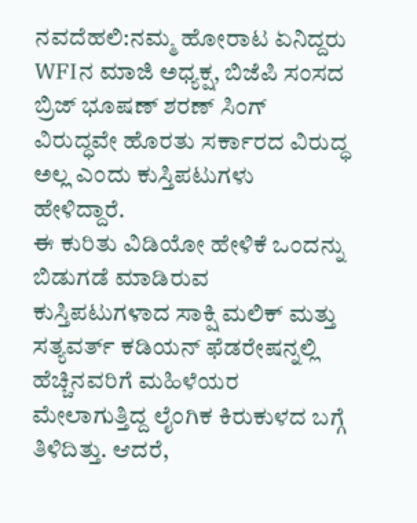ನವದೆಹಲಿ:ನಮ್ಮ ಹೋರಾಟ ಏನಿದ್ದರು WFIನ ಮಾಜಿ ಅಧ್ಯಕ್ಷ, ಬಿಜೆಪಿ ಸಂಸದ ಬ್ರಿಜ್ ಭೂಷಣ್ ಶರಣ್ ಸಿಂಗ್ ವಿರುದ್ಧವೇ ಹೊರತು ಸರ್ಕಾರದ ವಿರುದ್ಧ ಅಲ್ಲ ಎಂದು ಕುಸ್ತಿಪಟುಗಳು ಹೇಳಿದ್ದಾರೆ.
ಈ ಕುರಿತು ವಿಡಿಯೋ ಹೇಳಿಕೆ ಒಂದನ್ನು ಬಿಡುಗಡೆ ಮಾಡಿರುವ ಕುಸ್ತಿಪಟುಗಳಾದ ಸಾಕ್ಷಿ ಮಲಿಕ್ ಮತ್ತು ಸತ್ಯವರ್ತ್ ಕಡಿಯನ್ ಫೆಡರೇಷನ್ನಲ್ಲಿ ಹೆಚ್ಚಿನವರಿಗೆ ಮಹಿಳೆಯರ ಮೇಲಾಗುತ್ತಿದ್ದ ಲೈಂಗಿಕ ಕಿರುಕುಳದ ಬಗ್ಗೆ ತಿಳಿದಿತ್ತು. ಆದರೆ,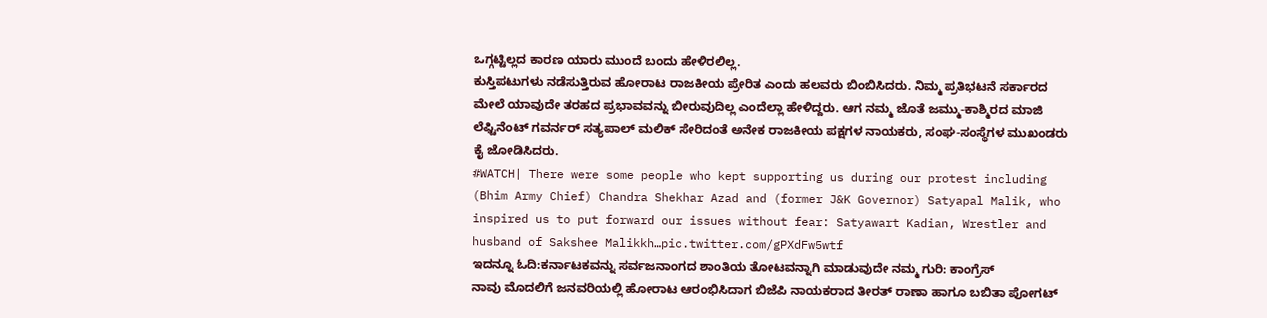ಒಗ್ಗಟ್ಟಿಲ್ಲದ ಕಾರಣ ಯಾರು ಮುಂದೆ ಬಂದು ಹೇಳಿರಲಿಲ್ಲ.
ಕುಸ್ತಿಪಟುಗಳು ನಡೆಸುತ್ತಿರುವ ಹೋರಾಟ ರಾಜಕೀಯ ಪ್ರೇರಿತ ಎಂದು ಹಲವರು ಬಿಂಬಿಸಿದರು. ನಿಮ್ಮ ಪ್ರತಿಭಟನೆ ಸರ್ಕಾರದ ಮೇಲೆ ಯಾವುದೇ ತರಹದ ಪ್ರಭಾವವನ್ನು ಬೀರುವುದಿಲ್ಲ ಎಂದೆಲ್ಲಾ ಹೇಳಿದ್ದರು. ಆಗ ನಮ್ಮ ಜೊತೆ ಜಮ್ಮು-ಕಾಶ್ಮಿರದ ಮಾಜಿ ಲೆಫ್ಟಿನೆಂಟ್ ಗವರ್ನರ್ ಸತ್ಯಪಾಲ್ ಮಲಿಕ್ ಸೇರಿದಂತೆ ಅನೇಕ ರಾಜಕೀಯ ಪಕ್ಷಗಳ ನಾಯಕರು, ಸಂಘ-ಸಂಸ್ಥೆಗಳ ಮುಖಂಡರು ಕೈ ಜೋಡಿಸಿದರು.
#WATCH| There were some people who kept supporting us during our protest including (Bhim Army Chief) Chandra Shekhar Azad and (former J&K Governor) Satyapal Malik, who inspired us to put forward our issues without fear: Satyawart Kadian, Wrestler and husband of Sakshee Malikkh…pic.twitter.com/gPXdFw5wtf
ಇದನ್ನೂ ಓದಿ:ಕರ್ನಾಟಕವನ್ನು ಸರ್ವಜನಾಂಗದ ಶಾಂತಿಯ ತೋಟವನ್ನಾಗಿ ಮಾಡುವುದೇ ನಮ್ಮ ಗುರಿ: ಕಾಂಗ್ರೆಸ್
ನಾವು ಮೊದಲಿಗೆ ಜನವರಿಯಲ್ಲಿ ಹೋರಾಟ ಆರಂಭಿಸಿದಾಗ ಬಿಜೆಪಿ ನಾಯಕರಾದ ತೀರತ್ ರಾಣಾ ಹಾಗೂ ಬಬಿತಾ ಪೋಗಟ್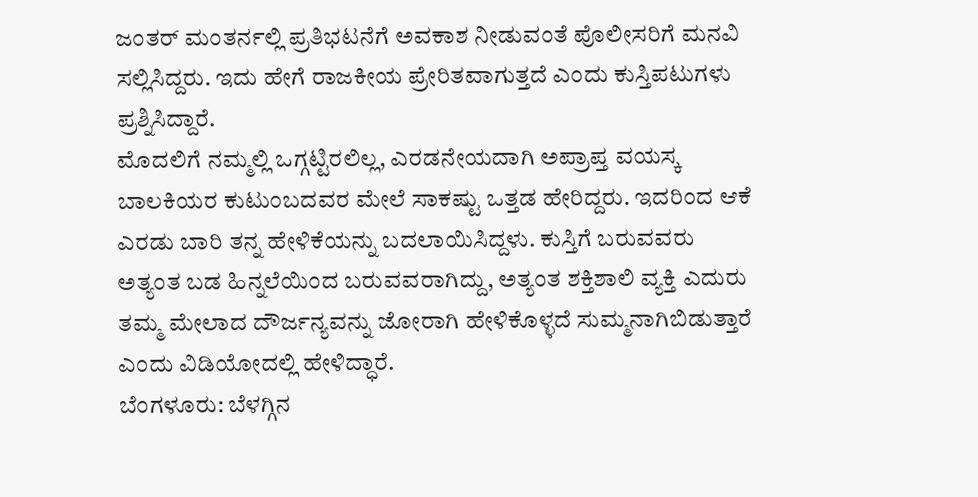ಜಂತರ್ ಮಂತರ್ನಲ್ಲಿ ಪ್ರತಿಭಟನೆಗೆ ಅವಕಾಶ ನೀಡುವಂತೆ ಪೊಲೀಸರಿಗೆ ಮನವಿ ಸಲ್ಲಿಸಿದ್ದರು. ಇದು ಹೇಗೆ ರಾಜಕೀಯ ಪ್ರೇರಿತವಾಗುತ್ತದೆ ಎಂದು ಕುಸ್ತಿಪಟುಗಳು ಪ್ರಶ್ನಿಸಿದ್ದಾರೆ.
ಮೊದಲಿಗೆ ನಮ್ಮಲ್ಲಿ ಒಗ್ಗಟ್ಟಿರಲಿಲ್ಲ, ಎರಡನೇಯದಾಗಿ ಅಪ್ರಾಪ್ತ ವಯಸ್ಕ ಬಾಲಕಿಯರ ಕುಟುಂಬದವರ ಮೇಲೆ ಸಾಕಷ್ಟು ಒತ್ತಡ ಹೇರಿದ್ದರು. ಇದರಿಂದ ಆಕೆ ಎರಡು ಬಾರಿ ತನ್ನ ಹೇಳಿಕೆಯನ್ನು ಬದಲಾಯಿಸಿದ್ದಳು. ಕುಸ್ತಿಗೆ ಬರುವವರು ಅತ್ಯಂತ ಬಡ ಹಿನ್ನಲೆಯಿಂದ ಬರುವವರಾಗಿದ್ದು, ಅತ್ಯಂತ ಶಕ್ತಿಶಾಲಿ ವ್ಯಕ್ತಿ ಎದುರು ತಮ್ಮ ಮೇಲಾದ ದೌರ್ಜನ್ಯವನ್ನು ಜೋರಾಗಿ ಹೇಳಿಕೊಳ್ಳದೆ ಸುಮ್ಮನಾಗಿಬಿಡುತ್ತಾರೆ ಎಂದು ವಿಡಿಯೋದಲ್ಲಿ ಹೇಳಿದ್ಧಾರೆ.
ಬೆಂಗಳೂರು: ಬೆಳಗ್ಗಿನ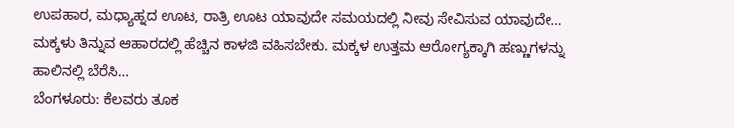ಉಪಹಾರ, ಮಧ್ಯಾಹ್ನದ ಊಟ, ರಾತ್ರಿ ಊಟ ಯಾವುದೇ ಸಮಯದಲ್ಲಿ ನೀವು ಸೇವಿಸುವ ಯಾವುದೇ…
ಮಕ್ಕಳು ತಿನ್ನುವ ಆಹಾರದಲ್ಲಿ ಹೆಚ್ಚಿನ ಕಾಳಜಿ ವಹಿಸಬೇಕು. ಮಕ್ಕಳ ಉತ್ತಮ ಆರೋಗ್ಯಕ್ಕಾಗಿ ಹಣ್ಣುಗಳನ್ನು ಹಾಲಿನಲ್ಲಿ ಬೆರೆಸಿ…
ಬೆಂಗಳೂರು: ಕೆಲವರು ತೂಕ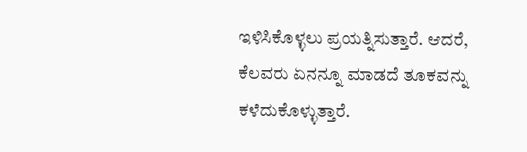ಇಳಿಸಿಕೊಳ್ಳಲು ಪ್ರಯತ್ನಿಸುತ್ತಾರೆ. ಆದರೆ, ಕೆಲವರು ಏನನ್ನೂ ಮಾಡದೆ ತೂಕವನ್ನು ಕಳೆದುಕೊಳ್ಳುತ್ತಾರೆ.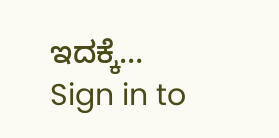ಇದಕ್ಕೆ…
Sign in to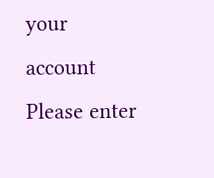your account
Please enter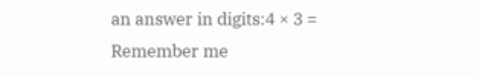an answer in digits:4 × 3 =
Remember me